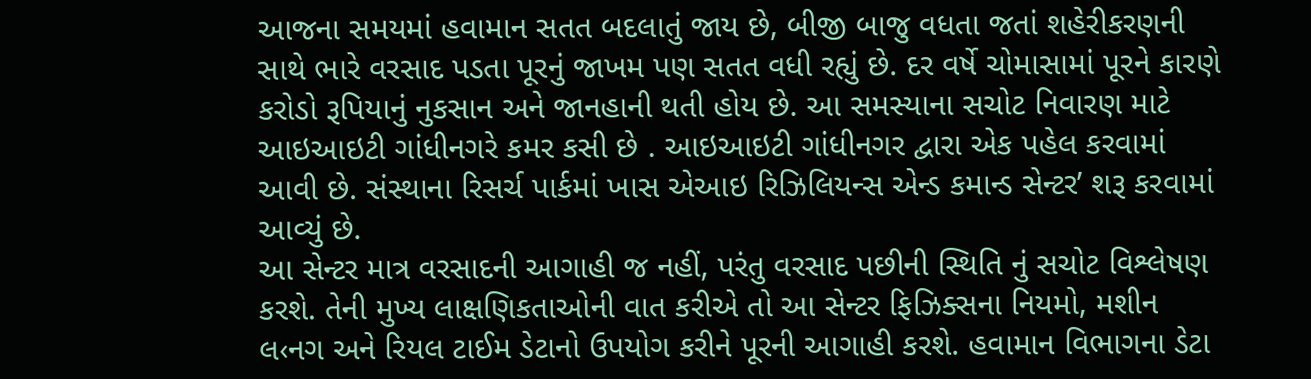આજના સમયમાં હવામાન સતત બદલાતું જાય છે, બીજી બાજુ વધતા જતાં શહેરીકરણની સાથે ભારે વરસાદ પડતા પૂરનું જાખમ પણ સતત વધી રહ્યું છે. દર વર્ષે ચોમાસામાં પૂરને કારણે કરોડો રૂપિયાનું નુકસાન અને જાનહાની થતી હોય છે. આ સમસ્યાના સચોટ નિવારણ માટે આઇઆઇટી ગાંધીનગરે કમર કસી છે . આઇઆઇટી ગાંધીનગર દ્વારા એક પહેલ કરવામાં આવી છે. સંસ્થાના રિસર્ચ પાર્કમાં ખાસ એઆઇ રિઝિલિયન્સ એન્ડ કમાન્ડ સેન્ટર’ શરૂ કરવામાં આવ્યું છે.
આ સેન્ટર માત્ર વરસાદની આગાહી જ નહીં, પરંતુ વરસાદ પછીની સ્થિતિ નું સચોટ વિશ્લેષણ કરશે. તેની મુખ્ય લાક્ષણિકતાઓની વાત કરીએ તો આ સેન્ટર ફિઝિક્સના નિયમો, મશીન લ‹નગ અને રિયલ ટાઈમ ડેટાનો ઉપયોગ કરીને પૂરની આગાહી કરશે. હવામાન વિભાગના ડેટા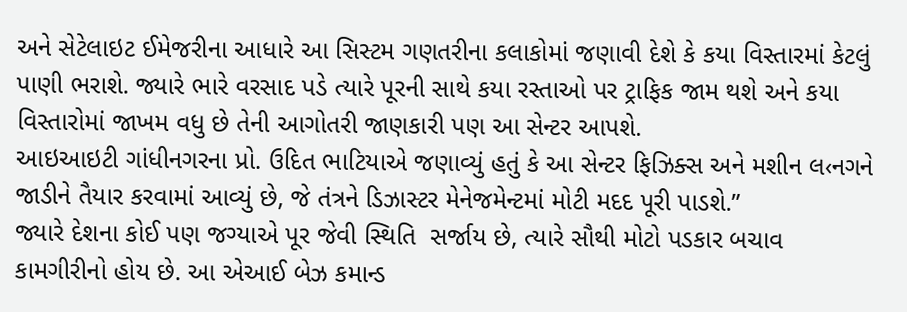અને સેટેલાઇટ ઈમેજરીના આધારે આ સિસ્ટમ ગણતરીના કલાકોમાં જણાવી દેશે કે કયા વિસ્તારમાં કેટલું પાણી ભરાશે. જ્યારે ભારે વરસાદ પડે ત્યારે પૂરની સાથે કયા રસ્તાઓ પર ટ્રાફિક જામ થશે અને કયા વિસ્તારોમાં જાખમ વધુ છે તેની આગોતરી જાણકારી પણ આ સેન્ટર આપશે.
આઇઆઇટી ગાંધીનગરના પ્રો. ઉદિત ભાટિયાએ જણાવ્યું હતું કે આ સેન્ટર ફિઝિક્સ અને મશીન લ‹નગને જાડીને તૈયાર કરવામાં આવ્યું છે, જે તંત્રને ડિઝાસ્ટર મેનેજમેન્ટમાં મોટી મદદ પૂરી પાડશે.”
જ્યારે દેશના કોઈ પણ જગ્યાએ પૂર જેવી સ્થિતિ  સર્જાય છે, ત્યારે સૌથી મોટો પડકાર બચાવ કામગીરીનો હોય છે. આ એઆઈ બેઝ કમાન્ડ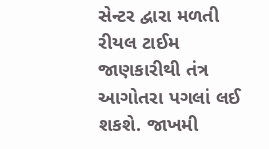સેન્ટર દ્વારા મળતી રીયલ ટાઈમ જાણકારીથી તંત્ર આગોતરા પગલાં લઈ શકશે. જાખમી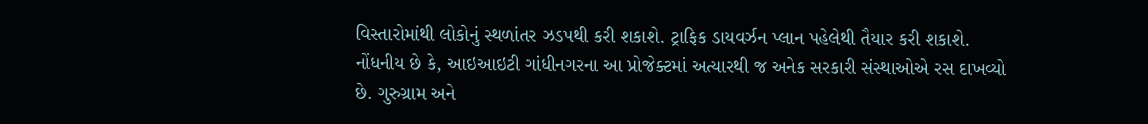વિસ્તારોમાંથી લોકોનું સ્થળાંતર ઝડપથી કરી શકાશે. ટ્રાફિક ડાયવર્ઝન પ્લાન પહેલેથી તૈયાર કરી શકાશે.
નોંધનીય છે કે, આઇઆઇટી ગાંધીનગરના આ પ્રોજેક્ટમાં અત્યારથી જ અનેક સરકારી સંસ્થાઓએ રસ દાખવ્યો છે. ગુરુગ્રામ અને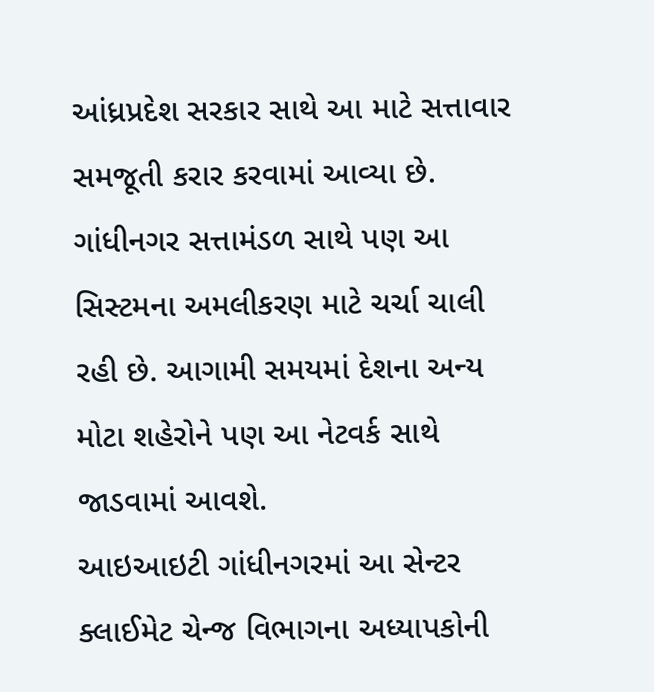આંધ્રપ્રદેશ સરકાર સાથે આ માટે સત્તાવાર સમજૂતી કરાર કરવામાં આવ્યા છે. ગાંધીનગર સત્તામંડળ સાથે પણ આ સિસ્ટમના અમલીકરણ માટે ચર્ચા ચાલી રહી છે. આગામી સમયમાં દેશના અન્ય મોટા શહેરોને પણ આ નેટવર્ક સાથે જાડવામાં આવશે.
આઇઆઇટી ગાંધીનગરમાં આ સેન્ટર ક્લાઈમેટ ચેન્જ વિભાગના અધ્યાપકોની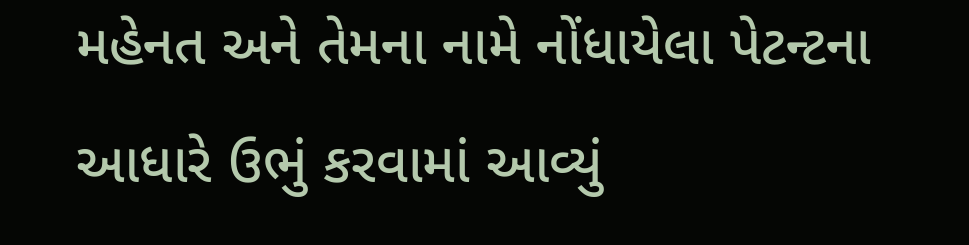મહેનત અને તેમના નામે નોંધાયેલા પેટન્ટના આધારે ઉભું કરવામાં આવ્યું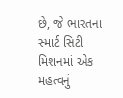છે, જે ભારતના સ્માર્ટ સિટી મિશનમાં એક મહત્વનું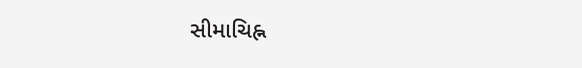સીમાચિહ્ન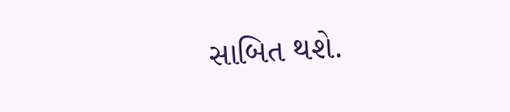સાબિત થશે.